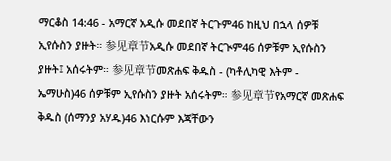ማርቆስ 14:46 - አማርኛ አዲሱ መደበኛ ትርጉም46 ከዚህ በኋላ ሰዎቹ ኢየሱስን ያዙት። 参见章节አዲሱ መደበኛ ትርጒም46 ሰዎቹም ኢየሱስን ያዙት፤ አሰሩትም። 参见章节መጽሐፍ ቅዱስ - (ካቶሊካዊ እትም - ኤማሁስ)46 ሰዎቹም ኢየሱስን ያዙት አሰሩትም። 参见章节የአማርኛ መጽሐፍ ቅዱስ (ሰማንያ አሃዱ)46 እነርሱም እጃቸውን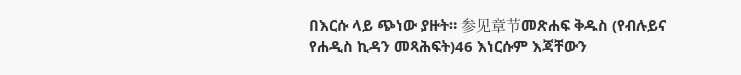በእርሱ ላይ ጭነው ያዙት። 参见章节መጽሐፍ ቅዱስ (የብሉይና የሐዲስ ኪዳን መጻሕፍት)46 እነርሱም እጃቸውን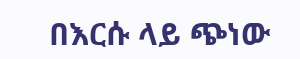በእርሱ ላይ ጭነው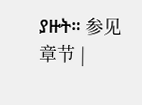ያዙት። 参见章节 |